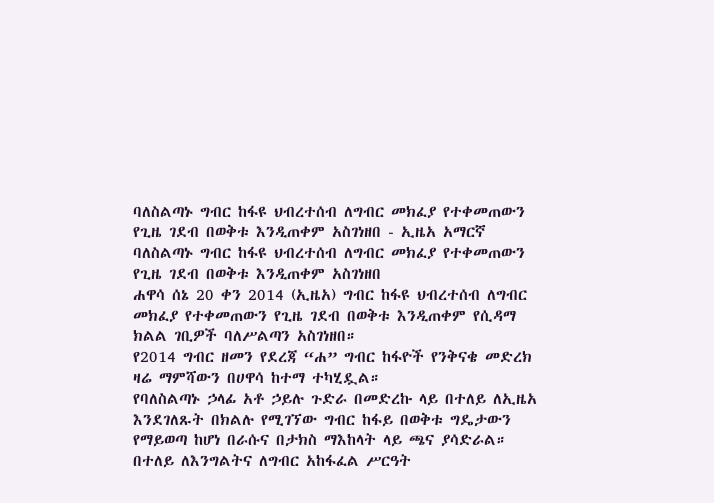ባለስልጣኑ ግብር ከፋዩ ህብረተሰብ ለግብር መክፈያ የተቀመጠውን የጊዜ ገደብ በወቅቱ እንዲጠቀም አስገነዘበ - ኢዜአ አማርኛ
ባለስልጣኑ ግብር ከፋዩ ህብረተሰብ ለግብር መክፈያ የተቀመጠውን የጊዜ ገደብ በወቅቱ እንዲጠቀም አስገነዘበ
ሐዋሳ ሰኔ 20 ቀን 2014 (ኢዜአ) ግብር ከፋዩ ህብረተሰብ ለግብር መክፈያ የተቀመጠውን የጊዜ ገደብ በወቅቱ እንዲጠቀም የሲዳማ ክልል ገቢዎች ባለሥልጣን አስገነዘበ።
የ2014 ግብር ዘመን የደረጃ “ሐ” ግብር ከፋዮች የንቅናቄ መድረክ ዛሬ ማምሻውን በሀዋሳ ከተማ ተካሂዷል።
የባለስልጣኑ ኃላፊ አቶ ኃይሉ ጉድራ በመድረኩ ላይ በተለይ ለኢዜአ እንደገለጹት በክልሉ የሚገኘው ግብር ከፋይ በወቅቱ ግዴታውን የማይወጣ ከሆነ በራሱና በታክስ ማእከላት ላይ ጫና ያሳድራል።
በተለይ ለእንግልትና ለግብር አከፋፈል ሥርዓት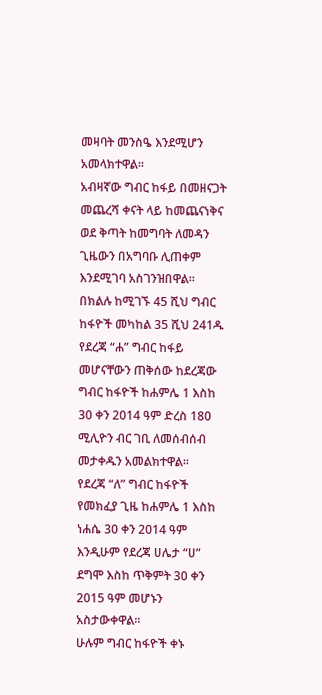መዛባት መንስዔ እንደሚሆን አመላክተዋል።
አብዛኛው ግብር ከፋይ በመዘናጋት መጨረሻ ቀናት ላይ ከመጨናነቅና ወደ ቅጣት ከመግባት ለመዳን ጊዜውን በአግባቡ ሊጠቀም እንደሚገባ አስገንዝበዋል።
በክልሉ ከሚገኙ 45 ሺህ ግብር ከፋዮች መካከል 35 ሺህ 241ዱ የደረጃ “ሐ” ግብር ከፋይ መሆናቸውን ጠቅሰው ከደረጃው ግብር ከፋዮች ከሐምሌ 1 እስከ 30 ቀን 2014 ዓም ድረስ 180 ሚሊዮን ብር ገቢ ለመሰብሰብ መታቀዱን አመልክተዋል።
የደረጃ “ለ” ግብር ከፋዮች የመክፈያ ጊዜ ከሐምሌ 1 እስከ ነሐሴ 30 ቀን 2014 ዓም እንዲሁም የደረጃ ሀሌታ “ሀ” ደግሞ እስከ ጥቅምት 30 ቀን 2015 ዓም መሆኑን አስታውቀዋል።
ሁሉም ግብር ከፋዮች ቀኑ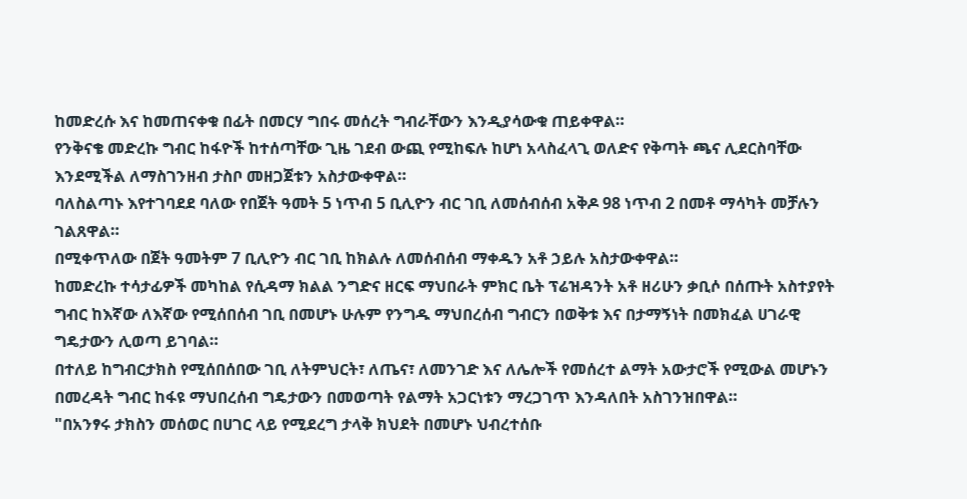ከመድረሱ እና ከመጠናቀቁ በፊት በመርሃ ግበሩ መሰረት ግብራቸውን እንዲያሳውቁ ጠይቀዋል።
የንቅናቄ መድረኩ ግብር ከፋዮች ከተሰጣቸው ጊዜ ገደብ ውጪ የሚከፍሉ ከሆነ አላስፈላጊ ወለድና የቅጣት ጫና ሊደርስባቸው እንደሚችል ለማስገንዘብ ታስቦ መዘጋጀቱን አስታውቀዋል።
ባለስልጣኑ እየተገባደደ ባለው የበጀት ዓመት 5 ነጥብ 5 ቢሊዮን ብር ገቢ ለመሰብሰብ አቅዶ 98 ነጥብ 2 በመቶ ማሳካት መቻሉን ገልጸዋል።
በሚቀጥለው በጀት ዓመትም 7 ቢሊዮን ብር ገቢ ከክልሉ ለመሰብሰብ ማቀዱን አቶ ኃይሉ አስታውቀዋል።
ከመድረኩ ተሳታፊዎች መካከል የሲዳማ ክልል ንግድና ዘርፍ ማህበራት ምክር ቤት ፕሬዝዳንት አቶ ዘሪሁን ቃቢሶ በሰጡት አስተያየት ግብር ከእኛው ለእኛው የሚሰበሰብ ገቢ በመሆኑ ሁሉም የንግዱ ማህበረሰብ ግብርን በወቅቱ እና በታማኝነት በመክፈል ሀገራዊ ግዴታውን ሊወጣ ይገባል።
በተለይ ከግብርታክስ የሚሰበሰበው ገቢ ለትምህርት፣ ለጤና፣ ለመንገድ እና ለሌሎች የመሰረተ ልማት አውታሮች የሚውል መሆኑን በመረዳት ግብር ከፋዩ ማህበረሰብ ግዴታውን በመወጣት የልማት አጋርነቱን ማረጋገጥ እንዳለበት አስገንዝበዋል።
"በአንፃሩ ታክስን መሰወር በሀገር ላይ የሚደረግ ታላቅ ክህደት በመሆኑ ህብረተሰቡ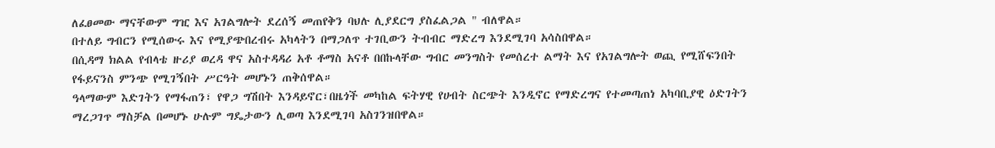ለፈፀመው ማናቸውም ግዢ እና አገልግሎት ደረሰኝ መጠየቅን ባህሉ ሊያደርግ ያስፈልጋል " ብለዋል።
በተለይ ግብርን የሚሰውሩ እና የሚያጭበረብሩ አካላትን በማጋለጥ ተገቢውን ትብብር ማድረግ እንደሚገባ አሳስበዋል።
በሲዳማ ክልል የብላቴ ዙሪያ ወረዳ ዋና አስተዳዳሪ አቶ ቶማስ አናቶ በበኩላቸው ግብር መንግስት የመሰረተ ልማት እና የአገልግሎት ወጪ የሚሸፍንበት የፋይናንስ ምንጭ የሚገኝበት ሥርዓት መሆኑን ጠቅሰዋል።
ዓላማውም እድገትን የማፋጠን፣ የዋጋ ግሽበት እንዳይኖር፣በዜጎች መካከል ፍትሃዊ የሀብት ስርጭት እንዲኖር የማድረግና የተመጣጠነ አካባቢያዊ ዕድገትን ማረጋገጥ ማስቻል በመሆኑ ሁሉም ግዴታውን ሊወጣ እንደሚገባ አስገንዝበዋል።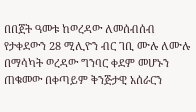በበጀት ዓመቱ ከወረዳው ለመሰብሰብ የታቀደውን 28 ሚሊዮን ብር ገቢ ሙሉ ለሙሉ በማሳካት ወረዳው ግንባር ቀደም መሆኑን ጠቁመው በቀጣይም ቅንጅታዊ አሰራርን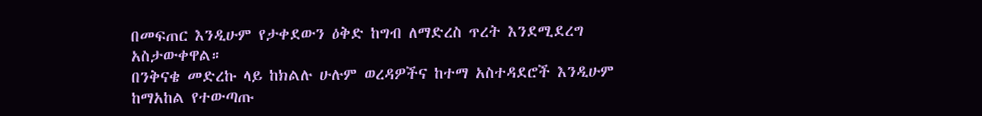በመፍጠር እንዲሁም የታቀደውን ዕቅድ ከግብ ለማድረስ ጥረት እንደሚደረግ አስታውቀዋል።
በንቅናቄ መድረኩ ላይ ከክልሉ ሁሉም ወረዳዎችና ከተማ አስተዳደሮች እንዲሁም ከማአከል የተውጣጡ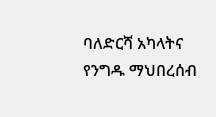ባለድርሻ አካላትና የንግዱ ማህበረሰብ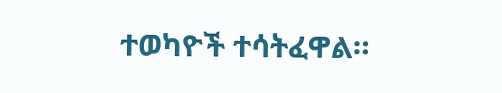ተወካዮች ተሳትፈዋል።